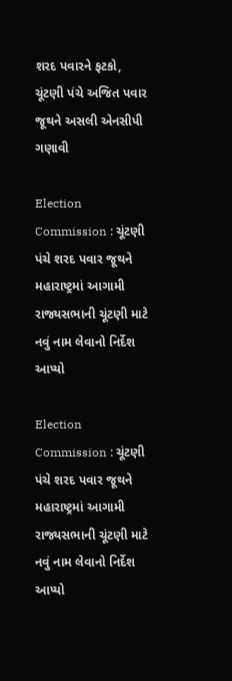શરદ પવારને ફટકો, ચૂંટણી પંચે અજિત પવાર જૂથને અસલી એનસીપી ગણાવી

Election Commission : ચૂંટણી પંચે શરદ પવાર જૂથને મહારાષ્ટ્રમાં આગામી રાજ્યસભાની ચૂંટણી માટે નવું નામ લેવાનો નિર્દેશ આપ્યો

Election Commission : ચૂંટણી પંચે શરદ પવાર જૂથને મહારાષ્ટ્રમાં આગામી રાજ્યસભાની ચૂંટણી માટે નવું નામ લેવાનો નિર્દેશ આપ્યો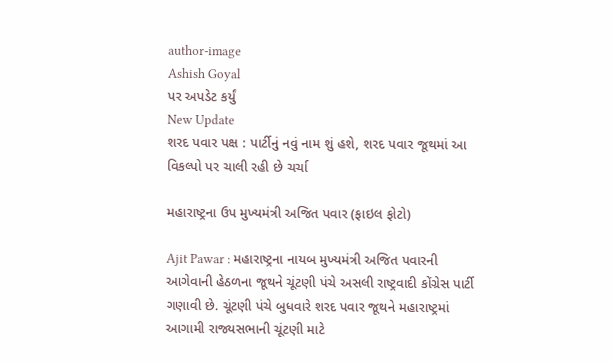author-image
Ashish Goyal
પર અપડેટ કર્યું
New Update
શરદ પવાર પક્ષ : પાર્ટીનું નવું નામ શું હશે, શરદ પવાર જૂથમાં આ વિકલ્પો પર ચાલી રહી છે ચર્ચા

મહારાષ્ટ્રના ઉપ મુખ્યમંત્રી અજિત પવાર (ફાઇલ ફોટો)

Ajit Pawar : મહારાષ્ટ્રના નાયબ મુખ્યમંત્રી અજિત પવારની આગેવાની હેઠળના જૂથને ચૂંટણી પંચે અસલી રાષ્ટ્રવાદી કોંગ્રેસ પાર્ટી ગણાવી છે. ચૂંટણી પંચે બુધવારે શરદ પવાર જૂથને મહારાષ્ટ્રમાં આગામી રાજ્યસભાની ચૂંટણી માટે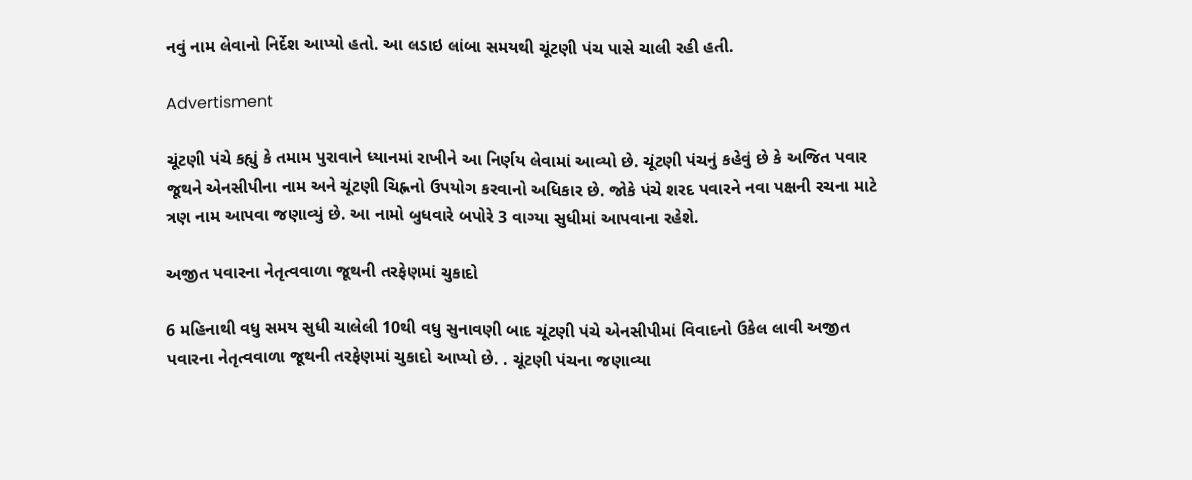નવું નામ લેવાનો નિર્દેશ આપ્યો હતો. આ લડાઇ લાંબા સમયથી ચૂંટણી પંચ પાસે ચાલી રહી હતી.

Advertisment

ચૂંટણી પંચે કહ્યું કે તમામ પુરાવાને ધ્યાનમાં રાખીને આ નિર્ણય લેવામાં આવ્યો છે. ચૂંટણી પંચનું કહેવું છે કે અજિત પવાર જૂથને એનસીપીના નામ અને ચૂંટણી ચિહ્નનો ઉપયોગ કરવાનો અધિકાર છે. જોકે પંચે શરદ પવારને નવા પક્ષની રચના માટે ત્રણ નામ આપવા જણાવ્યું છે. આ નામો બુધવારે બપોરે 3 વાગ્યા સુધીમાં આપવાના રહેશે.

અજીત પવારના નેતૃત્વવાળા જૂથની તરફેણમાં ચુકાદો

6 મહિનાથી વધુ સમય સુધી ચાલેલી 10થી વધુ સુનાવણી બાદ ચૂંટણી પંચે એનસીપીમાં વિવાદનો ઉકેલ લાવી અજીત પવારના નેતૃત્વવાળા જૂથની તરફેણમાં ચુકાદો આપ્યો છે. . ચૂંટણી પંચના જણાવ્યા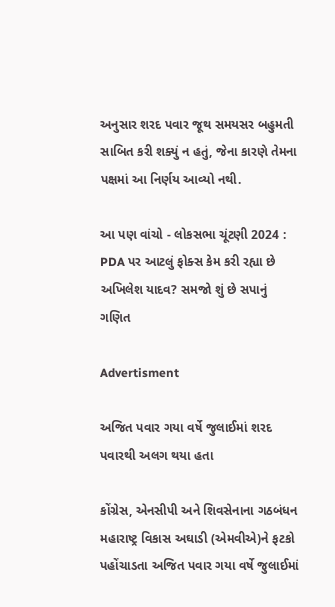અનુસાર શરદ પવાર જૂથ સમયસર બહુમતી સાબિત કરી શક્યું ન હતું, જેના કારણે તેમના પક્ષમાં આ નિર્ણય આવ્યો નથી.

આ પણ વાંચો - લોકસભા ચૂંટણી 2024 : PDA પર આટલું ફોક્સ કેમ કરી રહ્યા છે અખિલેશ યાદવ? સમજો શું છે સપાનું ગણિત

Advertisment

અજિત પવાર ગયા વર્ષે જુલાઈમાં શરદ પવારથી અલગ થયા હતા

કોંગ્રેસ, એનસીપી અને શિવસેનાના ગઠબંધન મહારાષ્ટ્ર વિકાસ અઘાડી (એમવીએ)ને ફટકો પહોંચાડતા અજિત પવાર ગયા વર્ષે જુલાઈમાં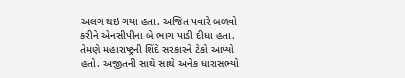અલગ થઇ ગયા હતા. અજિત પવારે બળવો કરીને એનસીપીના બે ભાગ પાડી દીધા હતા. તેમણે મહારાષ્ટ્રની શિંદે સરકારને ટેકો આપ્યો હતો. અજીતની સાથે સાથે અનેક ધારાસભ્યો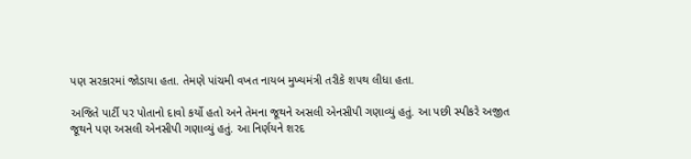પણ સરકારમાં જોડાયા હતા. તેમણે પાંચમી વખત નાયબ મુખ્યમંત્રી તરીકે શપથ લીધા હતા.

અજિતે પાર્ટી પર પોતાનો દાવો કર્યો હતો અને તેમના જૂથને અસલી એનસીપી ગણાવ્યું હતું. આ પછી સ્પીકરે અજીત જૂથને પણ અસલી એનસીપી ગણાવ્યું હતું. આ નિર્ણયને શરદ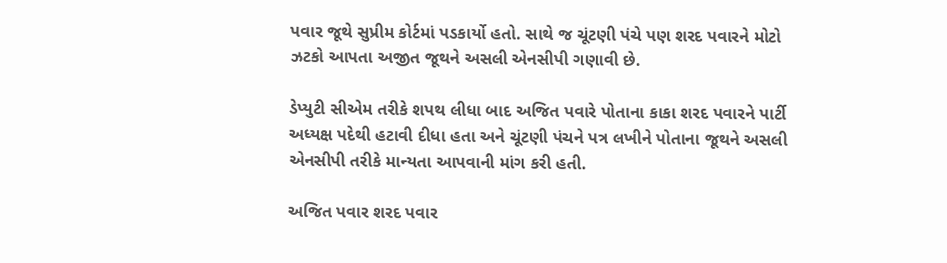પવાર જૂથે સુપ્રીમ કોર્ટમાં પડકાર્યો હતો. સાથે જ ચૂંટણી પંચે પણ શરદ પવારને મોટો ઝટકો આપતા અજીત જૂથને અસલી એનસીપી ગણાવી છે.

ડેપ્યુટી સીએમ તરીકે શપથ લીધા બાદ અજિત પવારે પોતાના કાકા શરદ પવારને પાર્ટી અધ્યક્ષ પદેથી હટાવી દીધા હતા અને ચૂંટણી પંચને પત્ર લખીને પોતાના જૂથને અસલી એનસીપી તરીકે માન્યતા આપવાની માંગ કરી હતી.

અજિત પવાર શરદ પવાર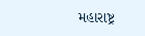મહારાષ્ટ્ર